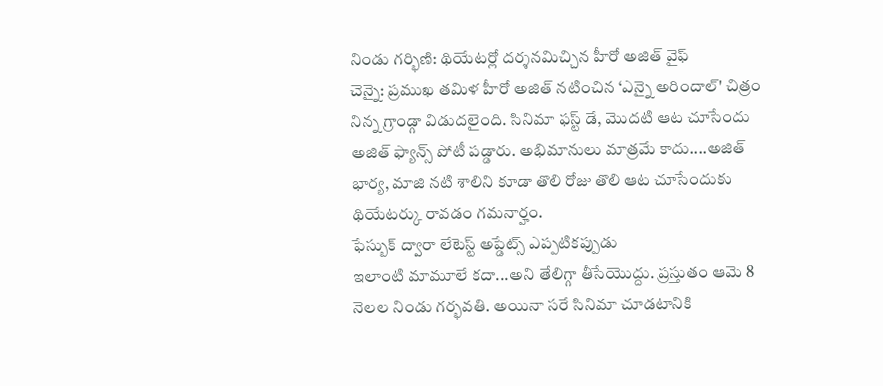నిండు గర్భిణి: థియేటర్లో దర్శనమిచ్చిన హీరో అజిత్ వైఫ్
చెన్నై: ప్రముఖ తమిళ హీరో అజిత్ నటించిన ‘ఎన్నై అరిందాల్' చిత్రం నిన్న గ్రాండ్గా విడుదలైంది. సినిమా ఫస్ట్ డే, మొదటి ఆట చూసేందు అజిత్ ఫ్యాన్స్ పోటీ పడ్డారు. అభిమానులు మాత్రమే కాదు....అజిత్ భార్య, మాజి నటి శాలిని కూడా తొలి రోజు తొలి ఆట చూసేందుకు థియేటర్కు రావడం గమనార్హం.
ఫేస్బుక్ ద్వారా లేటెస్ట్ అప్డేట్స్ ఎప్పటికప్పుడు
ఇలాంటి మామూలే కదా...అని తేలిగ్గా తీసేయొద్దు. ప్రస్తుతం ఆమె 8 నెలల నిండు గర్భవతి. అయినా సరే సినిమా చూడటానికి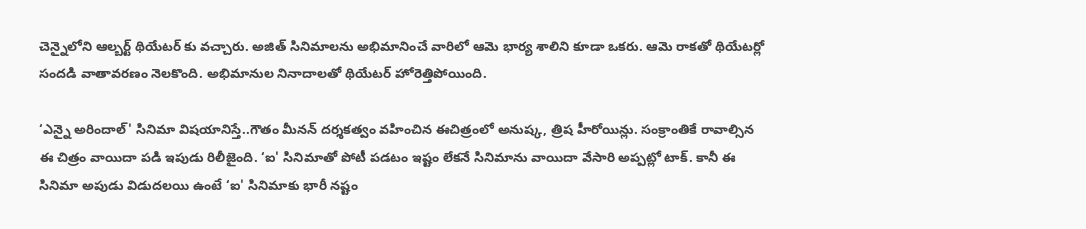చెన్నైలోని ఆల్బర్ట్ థియేటర్ కు వచ్చారు. అజిత్ సినిమాలను అభిమానించే వారిలో ఆమె భార్య శాలిని కూడా ఒకరు. ఆమె రాకతో థియేటర్లో సందడి వాతావరణం నెలకొంది. అభిమానుల నినాదాలతో థియేటర్ హోరెత్తిపోయింది.

‘ఎన్నై అరిందాల్' సినిమా విషయానిస్తే..గౌతం మీనన్ దర్శకత్వం వహించిన ఈచిత్రంలో అనుష్క, త్రిష హీరోయిన్లు. సంక్రాంతికే రావాల్సిన ఈ చిత్రం వాయిదా పడి ఇపుడు రిలీజైంది. ‘ఐ' సినిమాతో పోటీ పడటం ఇష్టం లేకనే సినిమాను వాయిదా వేసారి అప్పట్లో టాక్. కానీ ఈ సినిమా అపుడు విడుదలయి ఉంటే ‘ఐ' సినిమాకు భారీ నష్టం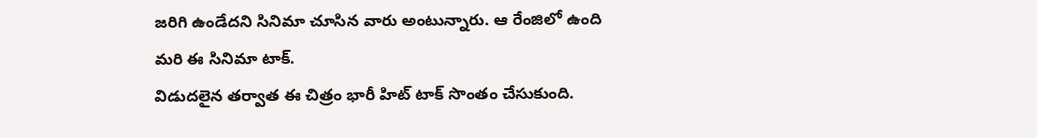జరిగి ఉండేదని సినిమా చూసిన వారు అంటున్నారు. ఆ రేంజిలో ఉంది మరి ఈ సినిమా టాక్.
విడుదలైన తర్వాత ఈ చిత్రం భారీ హిట్ టాక్ సొంతం చేసుకుంది.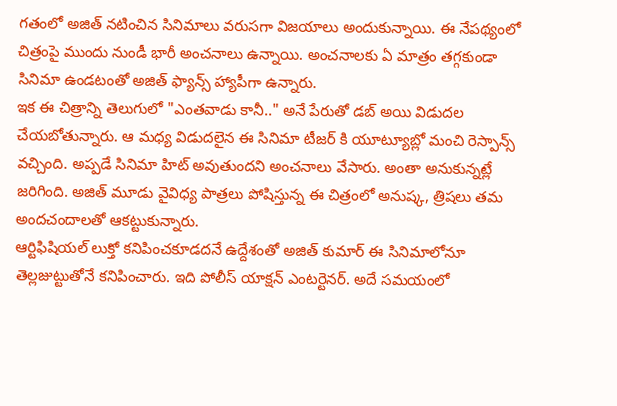గతంలో అజిత్ నటించిన సినిమాలు వరుసగా విజయాలు అందుకున్నాయి. ఈ నేపథ్యంలో చిత్రంపై ముందు నుండీ భారీ అంచనాలు ఉన్నాయి. అంచనాలకు ఏ మాత్రం తగ్గకుండా సినిమా ఉండటంతో అజిత్ ఫ్యాన్స్ హ్యాపీగా ఉన్నారు.
ఇక ఈ చిత్రాన్ని తెలుగులో "ఎంతవాడు కానీ.." అనే పేరుతో డబ్ అయి విడుదల చేయబోతున్నారు. ఆ మధ్య విడుదలైన ఈ సినిమా టీజర్ కి యూట్యూబ్లో మంచి రెస్పాన్స్ వచ్చింది. అప్పడే సినిమా హిట్ అవుతుందని అంచనాలు వేసారు. అంతా అనుకున్నట్లే జరిగింది. అజిత్ మూడు వైవిధ్య పాత్రలు పోషిస్తున్న ఈ చిత్రంలో అనుష్క, త్రిషలు తమ అందచందాలతో ఆకట్టుకున్నారు.
ఆర్టిఫిషియల్ లుక్తో కనిపించకూడదనే ఉద్దేశంతో అజిత్ కుమార్ ఈ సినిమాలోనూ తెల్లజుట్టుతోనే కనిపించారు. ఇది పోలీస్ యాక్షన్ ఎంటర్టెనర్. అదే సమయంలో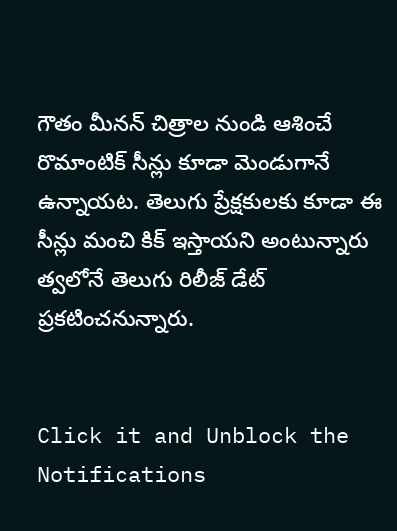గౌతం మీనన్ చిత్రాల నుండి ఆశించే రొమాంటిక్ సీన్లు కూడా మెండుగానే ఉన్నాయట. తెలుగు ప్రేక్షకులకు కూడా ఈ సీన్లు మంచి కిక్ ఇస్తాయని అంటున్నారు త్వలోనే తెలుగు రిలీజ్ డేట్ ప్రకటించనున్నారు.


Click it and Unblock the Notifications